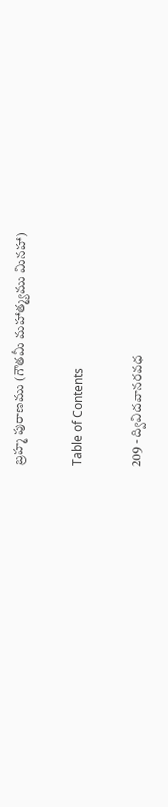బ్రహ్మ పురాణము (గౌతమీ మహాత్మ్యము మినహా)

Table of Contents

209 - ద్వివిదవానరవధ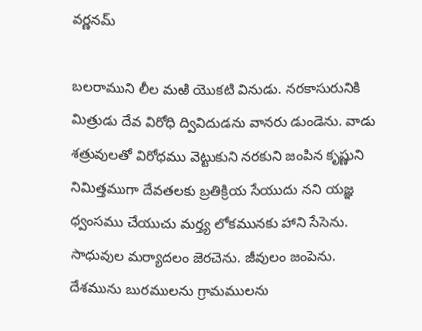వర్ణనమ్‌

బలరాముని లీల మఱి యొకటి వినుడు. నరకాసురునికి మిత్రుడు దేవ విరోధి ద్వివిదుడను వానరు డుండెను. వాడు శత్రువులతో విరోధము వెట్టుకుని నరకుని జంపిన కృష్ణుని నిమిత్తముగా దేవతలకు బ్రతిక్రియ సేయుదు నని యజ్ఞ ధ్వంసము చేయుచు మర్త్య లోకమునకు హాని సేసెను. సాధువుల మర్యాదలం జెరచెను. జీవులం జంపెను. దేశమును బురములను గ్రామములను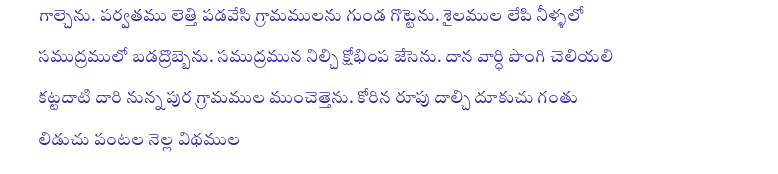గాల్చెను. పర్వతము లెత్తి పడవేసి గ్రామములను గుండ గొట్టెను. శైలముల లేపి నీళ్ళలో సముద్రములో బడద్రొబ్బెను. సముద్రమున నిల్చి క్షోభింప జేసెను. దాన వార్ధి పొంగి చెలియలి కట్టదాటి దారి నున్న పుర గ్రామముల ముంచెత్తెను. కోరిన రూపు దాల్చి దూకుచు గంతు లిడుచు పంటల నెల్ల విథముల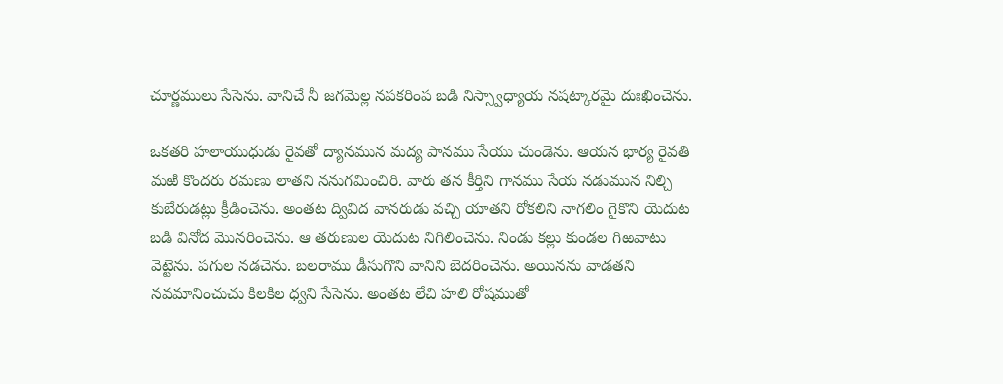చూర్ణములు సేసెను. వానిచే నీ జగమెల్ల నపకరింప బడి నిస్స్వాధ్యాయ నషట్కారమై దుఃఖించెను.

ఒకతరి హలాయుధుడు రైవతో ద్యానమున మద్య పానము సేయు చుండెను. ఆయన భార్య రైవతి మఱి కొందరు రమణు లాతని ననుగమించిరి. వారు తన కీర్తిని గానము సేయ నడుమున నిల్చి కుబేరుడట్లు క్రీడించెను. అంతట ద్వివిద వానరుడు వచ్చి యాతని రోకలిని నాగలిం గైకొని యెదుట బడి వినోద మొనరించెను. ఆ తరుణుల యెదుట నిగిలించెను. నిండు కల్లు కుండల గిఱవాటు వెట్టెను. పగుల నడచెను. బలరాము డీసుగొని వానిని బెదరించెను. అయినను వాడతని నవమానించుచు కిలకిల ధ్వని సేసెను. అంతట లేచి హలి రోషముతో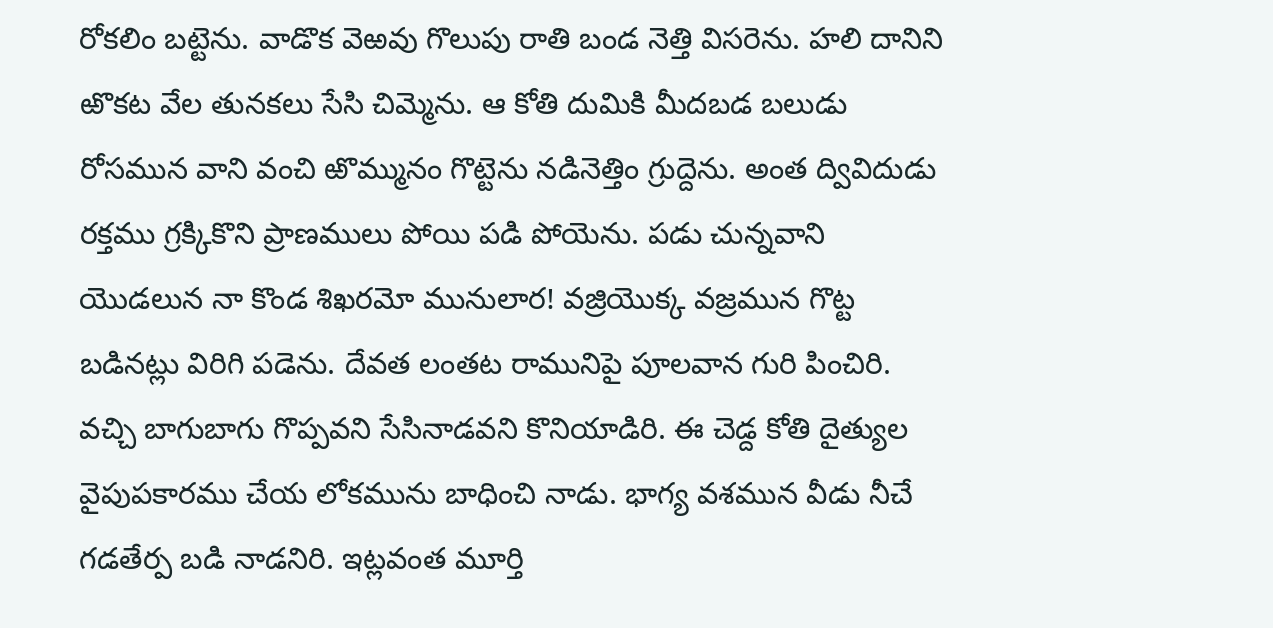రోకలిం బట్టెను. వాడొక వెఱవు గొలుపు రాతి బండ నెత్తి విసరెను. హలి దానిని ఱొకట వేల తునకలు సేసి చిమ్మెను. ఆ కోతి దుమికి మీదబడ బలుడు రోసమున వాని వంచి ఱొమ్మునం గొట్టెను నడినెత్తిం గ్రుద్దెను. అంత ద్వివిదుడు రక్తము గ్రక్కికొని ప్రాణములు పోయి పడి పోయెను. పడు చున్నవాని యొడలున నా కొండ శిఖరమో మునులార! వజ్రియొక్క వజ్రమున గొట్ట బడినట్లు విరిగి పడెను. దేవత లంతట రామునిపై పూలవాన గురి పించిరి. వచ్చి బాగుబాగు గొప్పవని సేసినాడవని కొనియాడిరి. ఈ చెడ్ద కోతి దైత్యుల వైపుపకారము చేయ లోకమును బాధించి నాడు. భాగ్య వశమున వీడు నీచే గడతేర్ప బడి నాడనిరి. ఇట్లవంత మూర్తి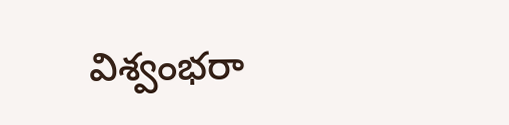విశ్వంభరా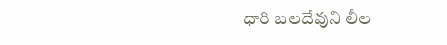ధారి బలదేవుని లీల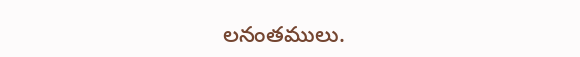లనంతములు.